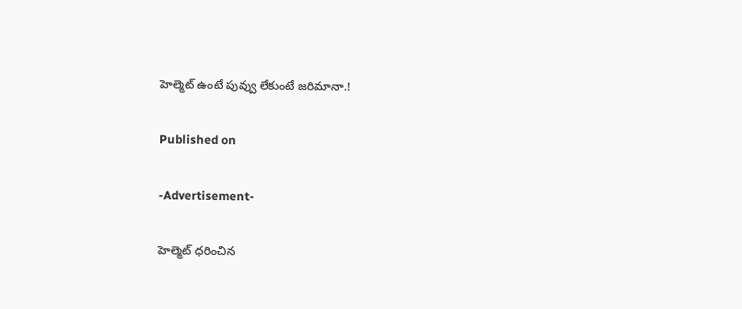హెల్మెట్ ఉంటే పువ్వు లేకుంటే జరిమానా.!

Published on

-Advertisement-

హెల్మెట్ ధరించిన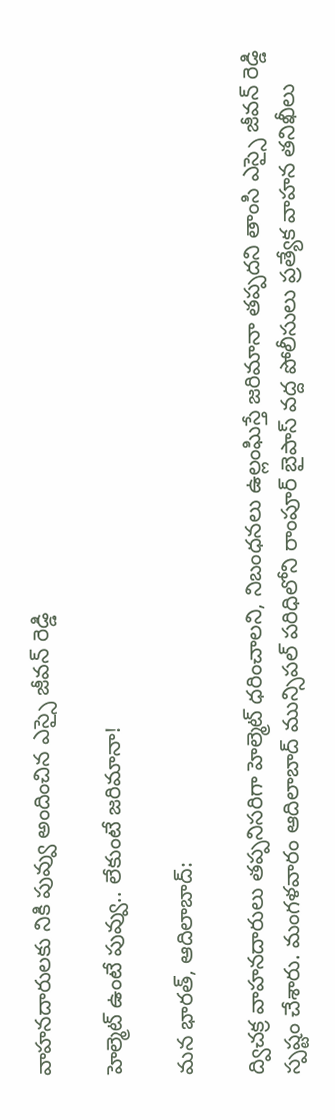వాహనదారులకు నికి పువ్వు అందించిన ఎస్సై జీవన్ రెడ్డి

హెల్మెట్ ఉంటే పువ్వు.. లేకుంటే జరిమానా!

మన భారత్, ఆదిలాబాద్:

ద్విచక్ర వాహనదారులు తప్పనిసరిగా హెల్మెట్ ధరించాలని, నిబంధనలు ఉల్లంఘిస్తే జరిమానా తప్పదని తాంసి ఎస్సై జీవన్ రెడ్డి స్పష్టం చేశారు. మంగళవారం ఆదిలాబాద్ మున్సిపల్ పరిధిలోని రాంపూర్ బైపాస్ వద్ద పోలీసులు ప్రత్యేక వాహన తనిఖీలు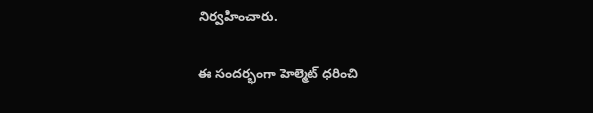నిర్వహించారు.

ఈ సందర్భంగా హెల్మెట్ ధరించి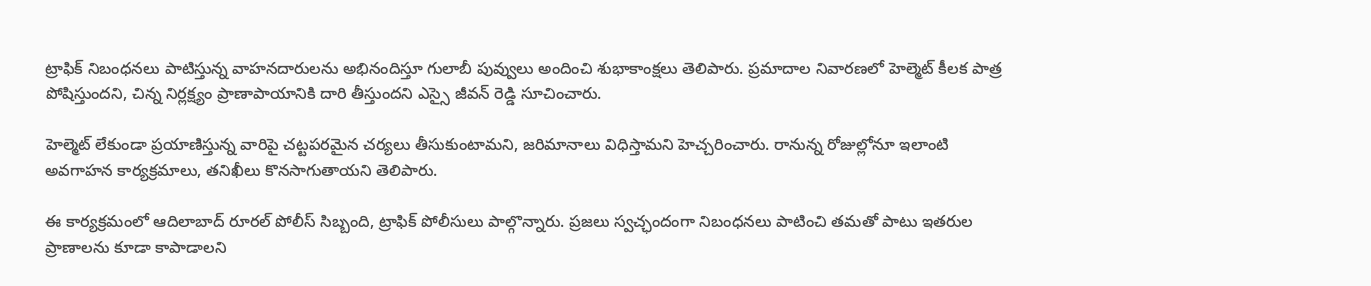ట్రాఫిక్ నిబంధనలు పాటిస్తున్న వాహనదారులను అభినందిస్తూ గులాబీ పువ్వులు అందించి శుభాకాంక్షలు తెలిపారు. ప్రమాదాల నివారణలో హెల్మెట్ కీలక పాత్ర పోషిస్తుందని, చిన్న నిర్లక్ష్యం ప్రాణాపాయానికి దారి తీస్తుందని ఎస్సై జీవన్ రెడ్డి సూచించారు.

హెల్మెట్ లేకుండా ప్రయాణిస్తున్న వారిపై చట్టపరమైన చర్యలు తీసుకుంటామని, జరిమానాలు విధిస్తామని హెచ్చరించారు. రానున్న రోజుల్లోనూ ఇలాంటి అవగాహన కార్యక్రమాలు, తనిఖీలు కొనసాగుతాయని తెలిపారు.

ఈ కార్యక్రమంలో ఆదిలాబాద్ రూరల్ పోలీస్ సిబ్బంది, ట్రాఫిక్ పోలీసులు పాల్గొన్నారు. ప్రజలు స్వచ్ఛందంగా నిబంధనలు పాటించి తమతో పాటు ఇతరుల ప్రాణాలను కూడా కాపాడాలని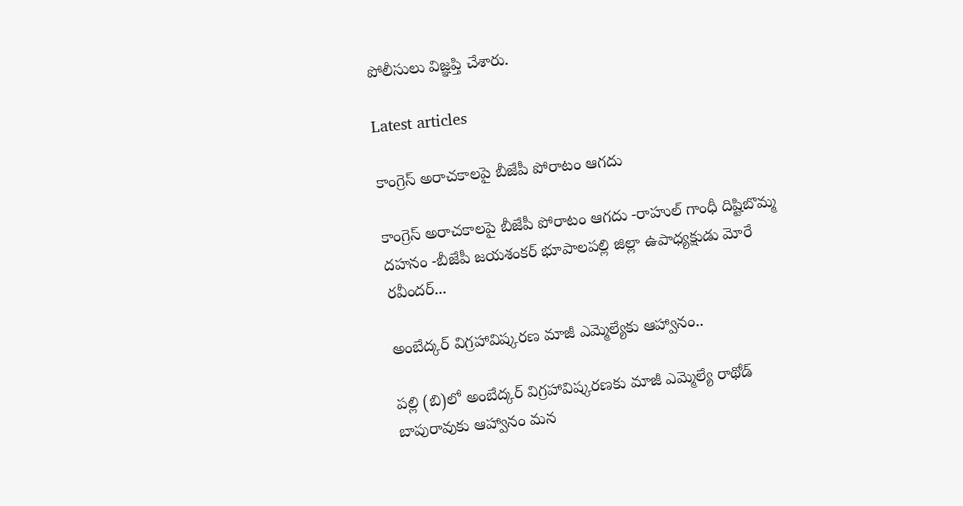పోలీసులు విజ్ఞప్తి చేశారు.

Latest articles

కాంగ్రెస్ అరాచకాలపై బీజేపీ పోరాటం ఆగదు

కాంగ్రెస్ అరాచకాలపై బీజేపీ పోరాటం ఆగదు -రాహుల్ గాంధీ దిష్టిబొమ్మ దహనం -బీజేపీ జయశంకర్ భూపాలపల్లి జిల్లా ఉపాధ్యక్షుడు మోరే రవీందర్...

అంబేద్కర్ విగ్రహావిష్కరణ మాజీ ఎమ్మెల్యేకు ఆహ్వానం..

పల్లి (బి)లో అంబేద్కర్ విగ్రహావిష్కరణకు మాజీ ఎమ్మెల్యే రాథోడ్ బాపురావుకు ఆహ్వానం మన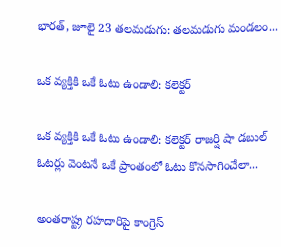భారత్, జూలై 23 తలమడుగు: తలమడుగు మండలం...

ఒక వ్యక్తికి ఒకే ఓటు ఉండాలి: కలెక్టర్

ఒక వ్యక్తికి ఒకే ఓటు ఉండాలి: కలెక్టర్ రాజర్షి షా డబుల్ ఓటర్లు వెంటనే ఒకే ప్రాంతంలో ఓటు కొనసాగించేలా...

అంతరాష్ట్ర రహదారిపై కాంగ్రెస్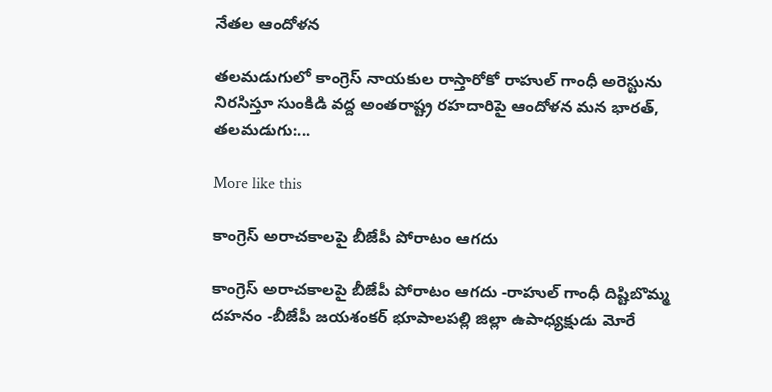నేతల ఆందోళన

తలమడుగులో కాంగ్రెస్ నాయకుల రాస్తారోకో రాహుల్ గాంధీ అరెస్టును నిరసిస్తూ సుంకిడి వద్ద అంతరాష్ట్ర రహదారిపై ఆందోళన మన భారత్, తలమడుగు:...

More like this

కాంగ్రెస్ అరాచకాలపై బీజేపీ పోరాటం ఆగదు

కాంగ్రెస్ అరాచకాలపై బీజేపీ పోరాటం ఆగదు -రాహుల్ గాంధీ దిష్టిబొమ్మ దహనం -బీజేపీ జయశంకర్ భూపాలపల్లి జిల్లా ఉపాధ్యక్షుడు మోరే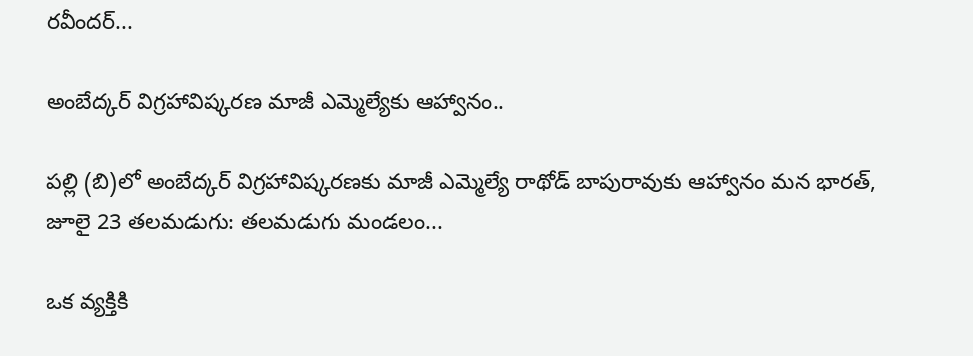రవీందర్...

అంబేద్కర్ విగ్రహావిష్కరణ మాజీ ఎమ్మెల్యేకు ఆహ్వానం..

పల్లి (బి)లో అంబేద్కర్ విగ్రహావిష్కరణకు మాజీ ఎమ్మెల్యే రాథోడ్ బాపురావుకు ఆహ్వానం మన భారత్, జూలై 23 తలమడుగు: తలమడుగు మండలం...

ఒక వ్యక్తికి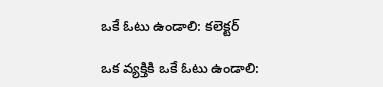ఒకే ఓటు ఉండాలి: కలెక్టర్

ఒక వ్యక్తికి ఒకే ఓటు ఉండాలి: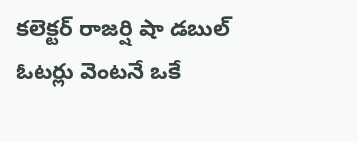కలెక్టర్ రాజర్షి షా డబుల్ ఓటర్లు వెంటనే ఒకే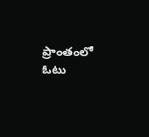ప్రాంతంలో ఓటు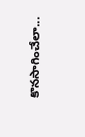కొనసాగించేలా...